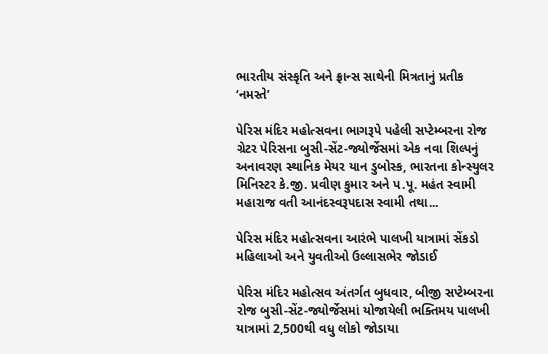ભારતીય સંસ્કૃતિ અને ફ્રાન્સ સાથેની મિત્રતાનું પ્રતીક ‘નમસ્તે’

પેરિસ મંદિર મહોત્સવના ભાગરૂપે પહેલી સપ્ટેમ્બરના રોજ ગ્રેટર પેરિસના બુસી-સેંટ-જ્યોર્જેસમાં એક નવા શિલ્પનું અનાવરણ સ્થાનિક મેયર યાન ડુબોસ્ક, ભારતના કોન્સ્યુલર મિનિસ્ટર કે.જી. પ્રવીણ કુમાર અને પ.પૂ. મહંત સ્વામી મહારાજ વતી આનંદસ્વરૂપદાસ સ્વામી તથા...

પેરિસ મંદિર મહોત્સવના આરંભે પાલખી યાત્રામાં સેંકડો મહિલાઓ અને યુવતીઓ ઉલ્લાસભેર જોડાઈ

પેરિસ મંદિર મહોત્સવ અંતર્ગત બુધવાર, બીજી સપ્ટેમ્બરના રોજ બુસી-સેંટ-જ્યોર્જેસમાં યોજાયેલી ભક્તિમય પાલખી યાત્રામાં 2,500થી વધુ લોકો જોડાયા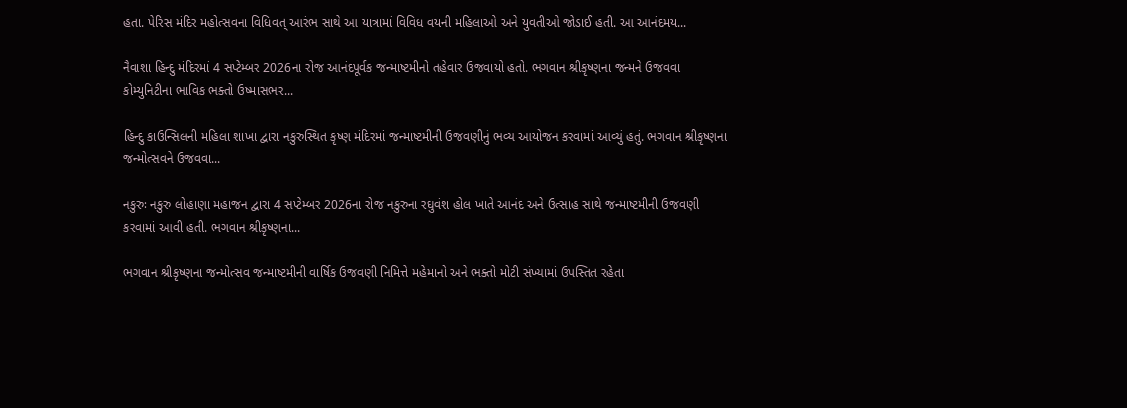હતા. પેરિસ મંદિર મહોત્સવના વિધિવત્ આરંભ સાથે આ યાત્રામાં વિવિધ વયની મહિલાઓ અને યુવતીઓ જોડાઈ હતી. આ આનંદમય...

નૈવાશા હિન્દુ મંદિરમાં 4 સપ્ટેમ્બર 2026ના રોજ આનંદપૂર્વક જન્માષ્ટમીનો તહેવાર ઉજવાયો હતો. ભગવાન શ્રીકૃષ્ણના જન્મને ઉજવવા કોમ્યુનિટીના ભાવિક ભક્તો ઉષ્માસભર...

હિન્દુ કાઉન્સિલની મહિલા શાખા દ્વારા નકુરુસ્થિત કૃષ્ણ મંદિરમાં જન્માષ્ટમીની ઉજવણીનું ભવ્ય આયોજન કરવામાં આવ્યું હતું. ભગવાન શ્રીકૃષ્ણના જન્મોત્સવને ઉજવવા...

નકુરુઃ નકુરુ લોહાણા મહાજન દ્વારા 4 સપ્ટેમ્બર 2026ના રોજ નકુરુના રઘુવંશ હોલ ખાતે આનંદ અને ઉત્સાહ સાથે જન્માષ્ટમીની ઉજવણી કરવામાં આવી હતી. ભગવાન શ્રીકૃષ્ણના...

ભગવાન શ્રીકૃષ્ણના જન્મોત્સવ જન્માષ્ટમીની વાર્ષિક ઉજવણી નિમિત્તે મહેમાનો અને ભક્તો મોટી સંખ્યામાં ઉપસ્તિત રહેતા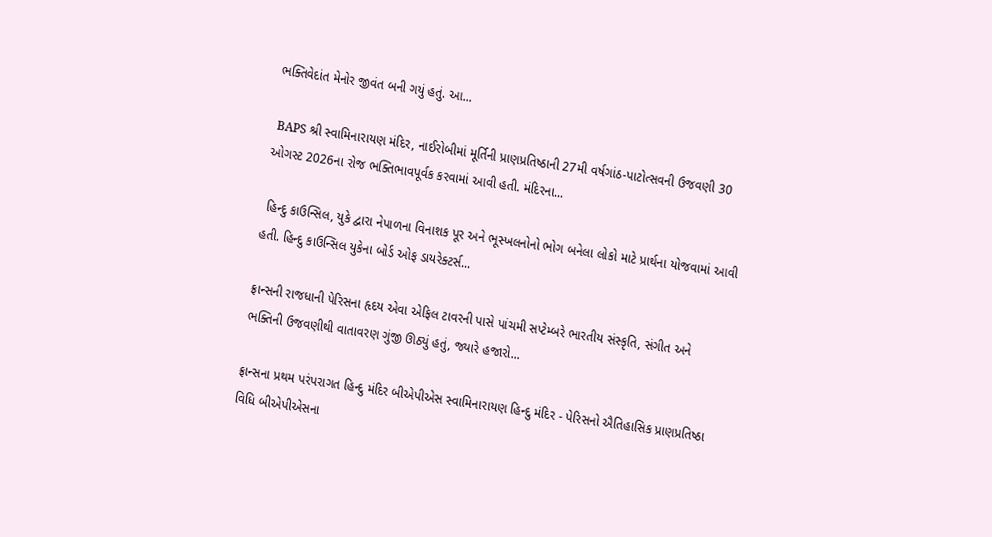ભક્તિવેદાંત મેનોર જીવંત બની ગયું હતું. આ...

 BAPS શ્રી સ્વામિનારાયણ મંદિર, નાઈરોબીમાં મૂર્તિની પ્રાણપ્રતિષ્ઠાની 27મી વર્ષગાંઠ-પાટોત્સવની ઉજવણી 30 ઓગસ્ટ 2026ના રોજ ભક્તિભાવપૂર્વક કરવામાં આવી હતી. મંદિરના...

 હિન્દુ કાઉન્સિલ, યુકે દ્વારા નેપાળના વિનાશક પૂર અને ભૂસ્ખલનોનો ભોગ બનેલા લોકો માટે પ્રાર્થના યોજવામાં આવી હતી. હિન્દુ કાઉન્સિલ યુકેના બોર્ડ ઓફ ડાયરેક્ટર્સ...

ફ્રાન્સની રાજધાની પેરિસના હૃદય એવા એફિલ ટાવરની પાસે પાંચમી સપ્ટેમ્બરે ભારતીય સંસ્કૃતિ, સંગીત અને ભક્તિની ઉજવણીથી વાતાવરણ ગુંજી ઊઠ્યું હતું, જ્યારે હજારો...

ફ્રાન્સના પ્રથમ પરંપરાગત હિન્દુ મંદિર બીએપીએસ સ્વામિનારાયણ હિન્દુ મંદિર - પેરિસનો ઐતિહાસિક પ્રાણપ્રતિષ્ઠા વિધિ બીએપીએસના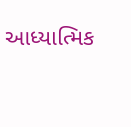આધ્યાત્મિક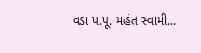વડા પ.પૂ. મહંત સ્વામી...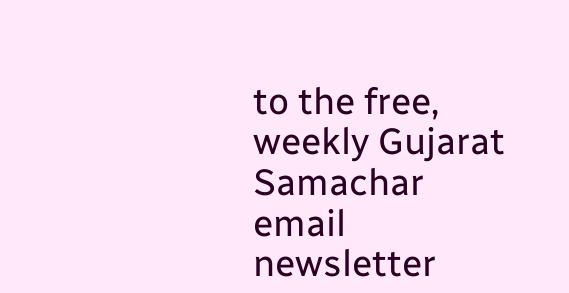to the free, weekly Gujarat Samachar email newsletter